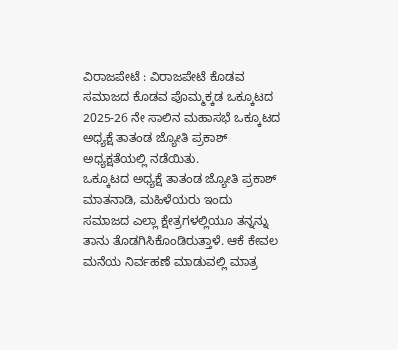ವಿರಾಜಪೇಟೆ : ವಿರಾಜಪೇಟೆ ಕೊಡವ ಸಮಾಜದ ಕೊಡವ ಪೊಮ್ಮಕ್ಕಡ ಒಕ್ಕೂಟದ 2025-26 ನೇ ಸಾಲಿನ ಮಹಾಸಭೆ ಒಕ್ಕೂಟದ ಅಧ್ಯಕ್ಷೆ ತಾತಂಡ ಜ್ಯೋತಿ ಪ್ರಕಾಶ್ ಅಧ್ಯಕ್ಷತೆಯಲ್ಲಿ ನಡೆಯಿತು.
ಒಕ್ಕೂಟದ ಅಧ್ಯಕ್ಷೆ ತಾತಂಡ ಜ್ಯೋತಿ ಪ್ರಕಾಶ್ ಮಾತನಾಡಿ, ಮಹಿಳೆಯರು ಇಂದು ಸಮಾಜದ ಎಲ್ಲಾ ಕ್ಷೇತ್ರಗಳಲ್ಲಿಯೂ ತನ್ನನ್ನು ತಾನು ತೊಡಗಿಸಿಕೊಂಡಿರುತ್ತಾಳೆ. ಆಕೆ ಕೇವಲ ಮನೆಯ ನಿರ್ವಹಣೆ ಮಾಡುವಲ್ಲಿ ಮಾತ್ರ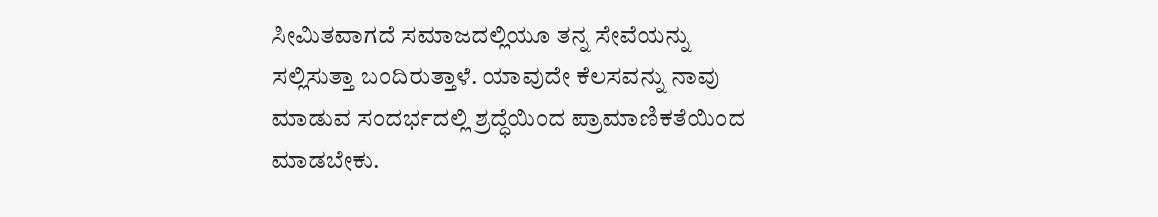ಸೀಮಿತವಾಗದೆ ಸಮಾಜದಲ್ಲಿಯೂ ತನ್ನ ಸೇವೆಯನ್ನು ಸಲ್ಲಿಸುತ್ತಾ ಬಂದಿರುತ್ತಾಳೆ. ಯಾವುದೇ ಕೆಲಸವನ್ನು ನಾವು ಮಾಡುವ ಸಂದರ್ಭದಲ್ಲಿ ಶ್ರದ್ಧೆಯಿಂದ ಪ್ರಾಮಾಣಿಕತೆಯಿಂದ ಮಾಡಬೇಕು.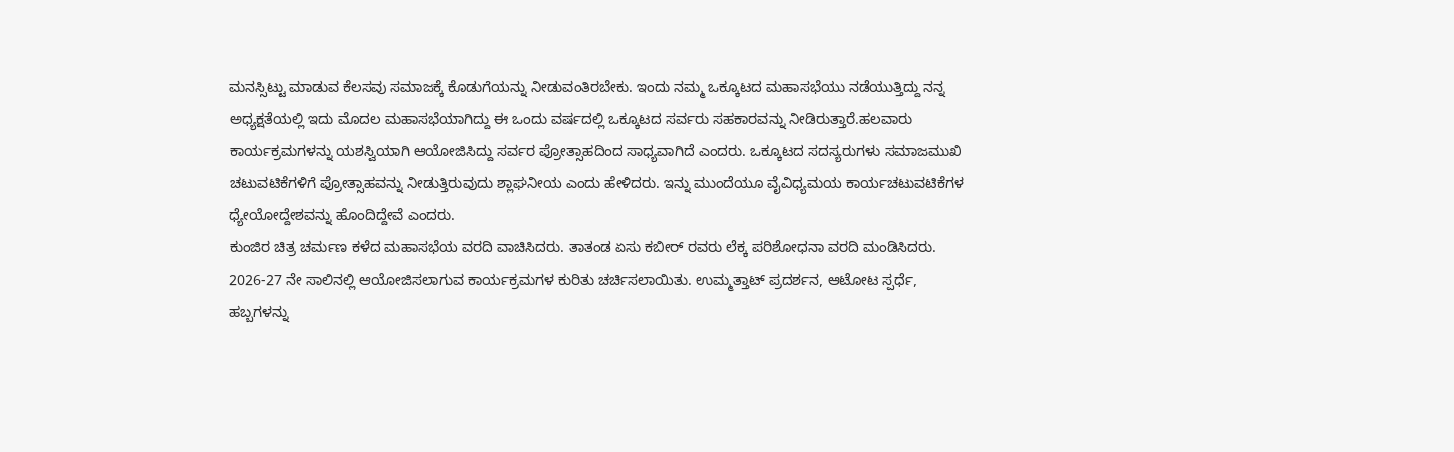ಮನಸ್ಸಿಟ್ಟು ಮಾಡುವ ಕೆಲಸವು ಸಮಾಜಕ್ಕೆ ಕೊಡುಗೆಯನ್ನು ನೀಡುವಂತಿರಬೇಕು. ಇಂದು ನಮ್ಮ ಒಕ್ಕೂಟದ ಮಹಾಸಭೆಯು ನಡೆಯುತ್ತಿದ್ದು ನನ್ನ ಅಧ್ಯಕ್ಷತೆಯಲ್ಲಿ ಇದು ಮೊದಲ ಮಹಾಸಭೆಯಾಗಿದ್ದು ಈ ಒಂದು ವರ್ಷದಲ್ಲಿ ಒಕ್ಕೂಟದ ಸರ್ವರು ಸಹಕಾರವನ್ನು ನೀಡಿರುತ್ತಾರೆ.ಹಲವಾರು
ಕಾರ್ಯಕ್ರಮಗಳನ್ನು ಯಶಸ್ವಿಯಾಗಿ ಆಯೋಜಿಸಿದ್ದು ಸರ್ವರ ಪ್ರೋತ್ಸಾಹದಿಂದ ಸಾಧ್ಯವಾಗಿದೆ ಎಂದರು. ಒಕ್ಕೂಟದ ಸದಸ್ಯರುಗಳು ಸಮಾಜಮುಖಿ ಚಟುವಟಿಕೆಗಳಿಗೆ ಪ್ರೋತ್ಸಾಹವನ್ನು ನೀಡುತ್ತಿರುವುದು ಶ್ಲಾಘನೀಯ ಎಂದು ಹೇಳಿದರು. ಇನ್ನು ಮುಂದೆಯೂ ವೈವಿಧ್ಯಮಯ ಕಾರ್ಯಚಟುವಟಿಕೆಗಳ ಧ್ಯೇಯೋದ್ದೇಶವನ್ನು ಹೊಂದಿದ್ದೇವೆ ಎಂದರು.
ಕುಂಜಿರ ಚಿತ್ರ ಚರ್ಮಣ ಕಳೆದ ಮಹಾಸಭೆಯ ವರದಿ ವಾಚಿಸಿದರು. ತಾತಂಡ ಏಸು ಕಬೀರ್ ರವರು ಲೆಕ್ಕ ಪರಿಶೋಧನಾ ವರದಿ ಮಂಡಿಸಿದರು. 2026-27 ನೇ ಸಾಲಿನಲ್ಲಿ ಆಯೋಜಿಸಲಾಗುವ ಕಾರ್ಯಕ್ರಮಗಳ ಕುರಿತು ಚರ್ಚಿಸಲಾಯಿತು. ಉಮ್ಮತ್ತಾಟ್ ಪ್ರದರ್ಶನ, ಆಟೋಟ ಸ್ಪರ್ಧೆ, ಹಬ್ಬಗಳನ್ನು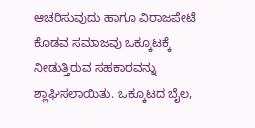ಆಚರಿಸುವುದು ಹಾಗೂ ವಿರಾಜಪೇಟೆ ಕೊಡವ ಸಮಾಜವು ಒಕ್ಕೂಟಕ್ಕೆ ನೀಡುತ್ತಿರುವ ಸಹಕಾರವನ್ನು ಶ್ಲಾಘಿಸಲಾಯಿತು. ಒಕ್ಕೂಟದ ಬೈಲ,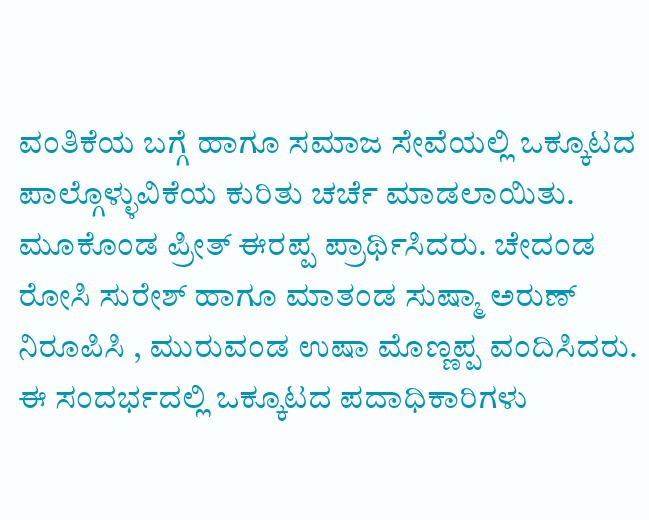ವಂತಿಕೆಯ ಬಗ್ಗೆ ಹಾಗೂ ಸಮಾಜ ಸೇವೆಯಲ್ಲಿ ಒಕ್ಕೂಟದ ಪಾಲ್ಗೊಳ್ಳುವಿಕೆಯ ಕುರಿತು ಚರ್ಚೆ ಮಾಡಲಾಯಿತು.
ಮೂಕೊಂಡ ಪ್ರೀತ್ ಈರಪ್ಪ ಪ್ರಾರ್ಥಿಸಿದರು. ಚೇದಂಡ ರೋಸಿ ಸುರೇಶ್ ಹಾಗೂ ಮಾತಂಡ ಸುಷ್ಮಾ ಅರುಣ್ ನಿರೂಪಿಸಿ , ಮುರುವಂಡ ಉಷಾ ಮೊಣ್ಣಪ್ಪ ವಂದಿಸಿದರು. ಈ ಸಂದರ್ಭದಲ್ಲಿ ಒಕ್ಕೂಟದ ಪದಾಧಿಕಾರಿಗಳು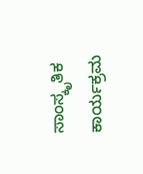ಸಾಂಸ್ಕೃತಿಕ ಕಾರ್ಯಕ್ರಮ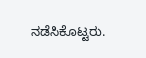ನಡೆಸಿಕೊಟ್ಟರು.